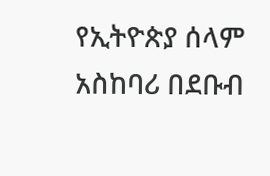የኢትዮጵያ ሰላም አስከባሪ በደቡብ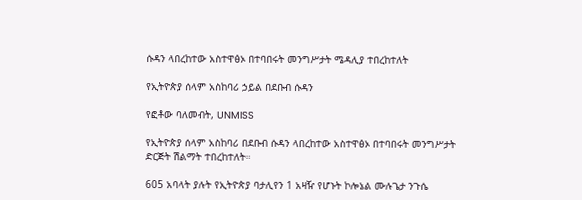ሱዳን ላበረከተው አስተዋፅኦ በተባበሩት መንግሥታት ሜዳሊያ ተበረከተለት

የኢትዮጵያ ሰላም አስከባሪ ኃይል በደቡብ ሱዳን

የፎቶው ባለመብት, UNMISS

የኢትዮጵያ ሰላም አስከባሪ በደቡብ ሱዳን ላበረከተው አስተዋፅኦ በተባበሩት መንግሥታት ድርጅት ሽልማት ተበረከተለት።

605 አባላት ያሉት የኢትዮጵያ ባታሊየን 1 አዛዥ የሆኑት ኮሎኔል ሙሉጌታ ንጉሴ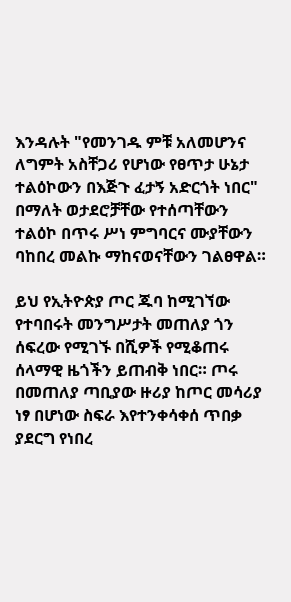እንዳሉት "የመንገዱ ምቹ አለመሆንና ለግምት አስቸጋሪ የሆነው የፀጥታ ሁኔታ ተልዕኮውን በእጅጉ ፈታኝ አድርጎት ነበር" በማለት ወታደሮቻቸው የተሰጣቸውን ተልዕኮ በጥሩ ሥነ ምግባርና ሙያቸውን ባከበረ መልኩ ማከናወናቸውን ገልፀዋል።

ይህ የኢትዮጵያ ጦር ጁባ ከሚገኘው የተባበሩት መንግሥታት መጠለያ ጎን ሰፍረው የሚገኙ በሺዎች የሚቆጠሩ ሰላማዊ ዜጎችን ይጠብቅ ነበር። ጦሩ በመጠለያ ጣቢያው ዙሪያ ከጦር መሳሪያ ነፃ በሆነው ስፍራ እየተንቀሳቀሰ ጥበቃ ያደርግ የነበረ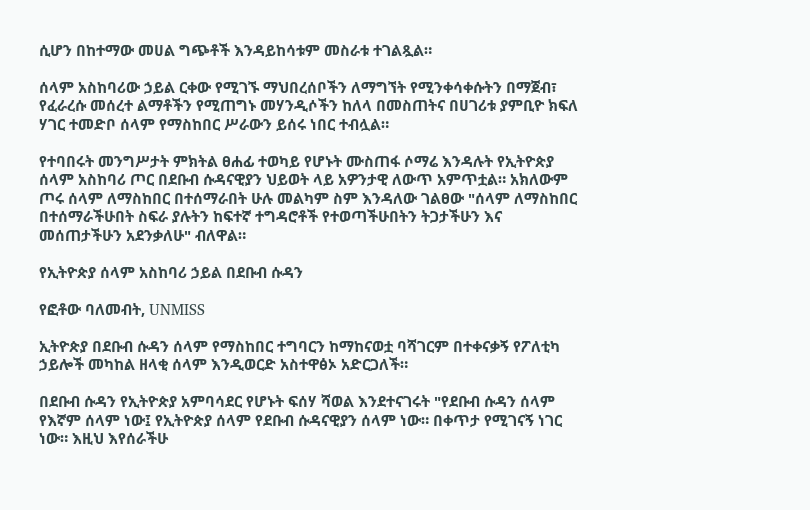ሲሆን በከተማው መሀል ግጭቶች እንዳይከሳቱም መስራቱ ተገልጿል።

ሰላም አስከባሪው ኃይል ርቀው የሚገኙ ማህበረሰቦችን ለማግኘት የሚንቀሳቀሱትን በማጀብ፣ የፈራረሱ መሰረተ ልማቶችን የሚጠግኑ መሃንዲሶችን ከለላ በመስጠትና በሀገሪቱ ያምቢዮ ክፍለ ሃገር ተመድቦ ሰላም የማስከበር ሥራውን ይሰሩ ነበር ተብሏል።

የተባበሩት መንግሥታት ምክትል ፀሐፊ ተወካይ የሆኑት ሙስጠፋ ሶማሬ እንዳሉት የኢትዮጵያ ሰላም አስከባሪ ጦር በደቡብ ሱዳናዊያን ህይወት ላይ አዎንታዊ ለውጥ አምጥቷል። አክለውም ጦሩ ሰላም ለማስከበር በተሰማራበት ሁሉ መልካም ስም እንዳለው ገልፀው "ሰላም ለማስከበር በተሰማራችሁበት ስፍራ ያሉትን ከፍተኛ ተግዳሮቶች የተወጣችሁበትን ትጋታችሁን እና መሰጠታችሁን አደንቃለሁ" ብለዋል።

የኢትዮጵያ ሰላም አስከባሪ ኃይል በደቡብ ሱዳን

የፎቶው ባለመብት, UNMISS

ኢትዮጵያ በደቡብ ሱዳን ሰላም የማስከበር ተግባርን ከማከናወቷ ባሻገርም በተቀናቃኝ የፖለቲካ ኃይሎች መካከል ዘላቂ ሰላም እንዲወርድ አስተዋፅኦ አድርጋለች።

በደቡብ ሱዳን የኢትዮጵያ አምባሳደር የሆኑት ፍሰሃ ሻወል እንደተናገሩት "የደቡብ ሱዳን ሰላም የእኛም ሰላም ነው፤ የኢትዮጵያ ሰላም የደቡብ ሱዳናዊያን ሰላም ነው። በቀጥታ የሚገናኝ ነገር ነው። እዚህ እየሰራችሁ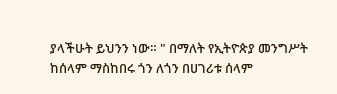ያላችሁት ይህንን ነው። " በማለት የኢትዮጵያ መንግሥት ከሰላም ማስከበሩ ጎን ለጎን በሀገሪቱ ሰላም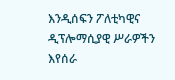እንዲሰፍን ፖለቲካዊና ዲፕሎማሲያዊ ሥራዎችን እየሰራ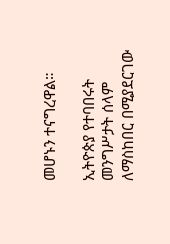መሆኑን ተናግረዋል።

ኢትዮጵያ የተባበሩት መንግሥታት ሰላም ለማስከበር በሚያደርገው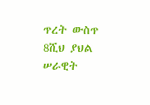ጥረት ውስጥ 8ሺህ ያህል ሠራዊት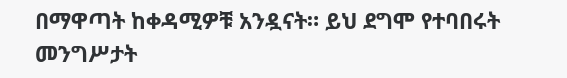በማዋጣት ከቀዳሚዎቹ አንዷናት። ይህ ደግሞ የተባበሩት መንግሥታት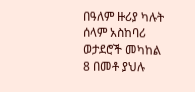በዓለም ዙሪያ ካሉት ሰላም አስከባሪ ወታደሮች መካከል 8 በመቶ ያህሉ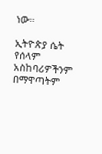ነው።

ኢትዮጵያ ሴት የሰላም አስከባሪዎችንም በማዋጣትም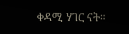ቀዳሚ ሃገር ናት።